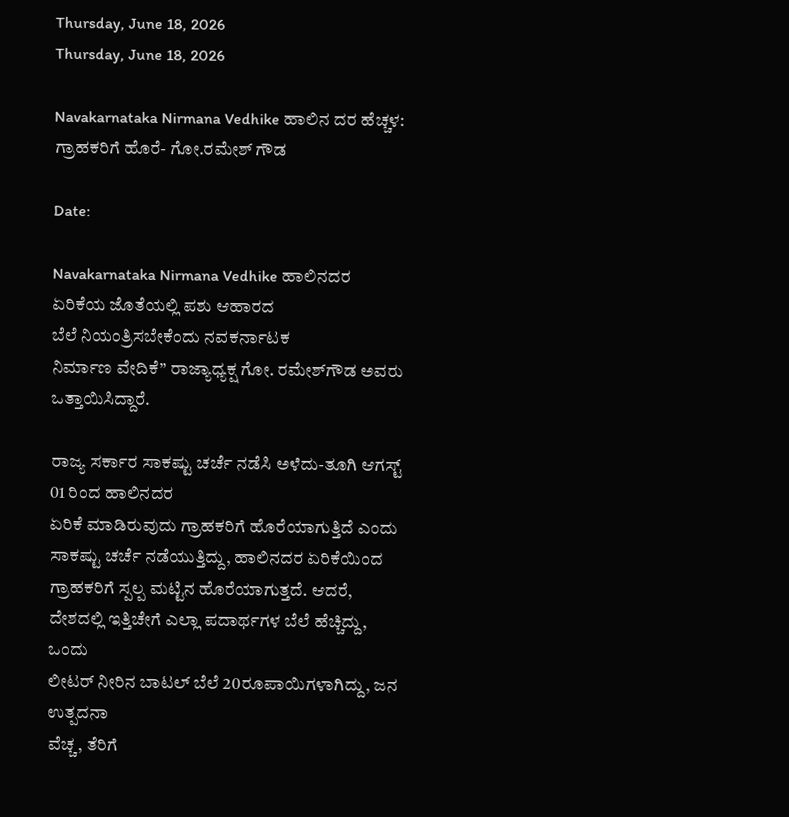Thursday, June 18, 2026
Thursday, June 18, 2026

Navakarnataka Nirmana Vedhike ಹಾಲಿನ ದರ ಹೆಚ್ಚಳ: ಗ್ರಾಹಕರಿಗೆ ಹೊರೆ- ಗೋ.ರಮೇಶ್ ಗೌಡ

Date:

Navakarnataka Nirmana Vedhike ಹಾಲಿನದರ ಏರಿಕೆಯ ಜೊತೆಯಲ್ಲಿ ಪಶು ಆಹಾರದ
ಬೆಲೆ ನಿಯಂತ್ರಿಸಬೇಕೆಂದು ನವಕರ್ನಾಟಕ
ನಿರ್ಮಾಣ ವೇದಿಕೆ” ರಾಜ್ಯಾಧ್ಯಕ್ಷ ಗೋ. ರಮೇಶ್‌ಗೌಡ ಅವರು ಒತ್ತಾಯಿಸಿದ್ದಾರೆ.

ರಾಜ್ಯ ಸರ್ಕಾರ ಸಾಕಷ್ಟು ಚರ್ಚೆ ನಡೆಸಿ ಅಳೆದು-ತೂಗಿ ಆಗಸ್ಟ್ 01 ರಿಂದ ಹಾಲಿನದರ
ಏರಿಕೆ ಮಾಡಿರುವುದು ಗ್ರಾಹಕರಿಗೆ ಹೊರೆಯಾಗುತ್ತಿದೆ ಎಂದು
ಸಾಕಷ್ಟು ಚರ್ಚೆ ನಡೆಯುತ್ತಿದ್ದು, ಹಾಲಿನದರ ಏರಿಕೆಯಿಂದ
ಗ್ರಾಹಕರಿಗೆ ಸ್ಪಲ್ಪ ಮಟ್ಟಿನ ಹೊರೆಯಾಗುತ್ತದೆ. ಆದರೆ,
ದೇಶದಲ್ಲಿ ಇತ್ತಿಚೇಗೆ ಎಲ್ಲಾ ಪದಾರ್ಥಗಳ ಬೆಲೆ ಹೆಚ್ಚಿದ್ದು, ಒಂದು
ಲೀಟರ್ ನೀರಿನ ಬಾಟಲ್ ಬೆಲೆ 20ರೂಪಾಯಿಗಳಾಗಿದ್ದು, ಜನ ಉತ್ಪದನಾ
ವೆಚ್ಚ, ತೆರಿಗೆ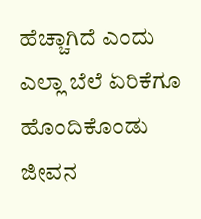ಹೆಚ್ಚಾಗಿದೆ ಎಂದು ಎಲ್ಲಾ ಬೆಲೆ ಏರಿಕೆಗೂ
ಹೊಂದಿಕೊಂಡು ಜೀವನ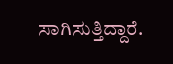ಸಾಗಿಸುತ್ತಿದ್ದಾರೆ.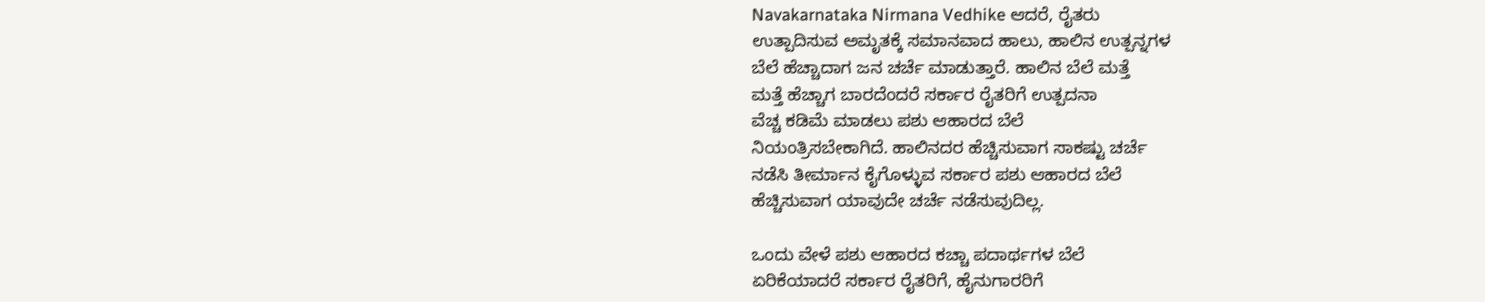Navakarnataka Nirmana Vedhike ಆದರೆ, ರೈತರು
ಉತ್ಪಾದಿಸುವ ಅಮೃತಕ್ಕೆ ಸಮಾನವಾದ ಹಾಲು, ಹಾಲಿನ ಉತ್ಪನ್ನಗಳ
ಬೆಲೆ ಹೆಚ್ಚಾದಾಗ ಜನ ಚರ್ಚೆ ಮಾಡುತ್ತಾರೆ. ಹಾಲಿನ ಬೆಲೆ ಮತ್ತೆ
ಮತ್ತೆ ಹೆಚ್ಚಾಗ ಬಾರದೆಂದರೆ ಸರ್ಕಾರ ರೈತರಿಗೆ ಉತ್ಪದನಾ
ವೆಚ್ಚ ಕಡಿಮೆ ಮಾಡಲು ಪಶು ಆಹಾರದ ಬೆಲೆ
ನಿಯಂತ್ರಿಸಬೇಕಾಗಿದೆ. ಹಾಲಿನದರ ಹೆಚ್ಚಿಸುವಾಗ ಸಾಕಷ್ಟು ಚರ್ಚೆ
ನಡೆಸಿ ತೀರ್ಮಾನ ಕೈಗೊಳ್ಳುವ ಸರ್ಕಾರ ಪಶು ಆಹಾರದ ಬೆಲೆ
ಹೆಚ್ಚಿಸುವಾಗ ಯಾವುದೇ ಚರ್ಚೆ ನಡೆಸುವುದಿಲ್ಲ.

ಒಂದು ವೇಳೆ ಪಶು ಆಹಾರದ ಕಚ್ಚಾ ಪದಾರ್ಥಗಳ ಬೆಲೆ
ಏರಿಕೆಯಾದರೆ ಸರ್ಕಾರ ರೈತರಿಗೆ, ಹೈನುಗಾರರಿಗೆ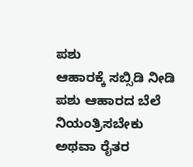ಪಶು
ಆಹಾರಕ್ಕೆ ಸಬ್ಸಿಡಿ ನೀಡಿ ಪಶು ಆಹಾರದ ಬೆಲೆ ನಿಯಂತ್ರಿಸಬೇಕು
ಅಥವಾ ರೈತರ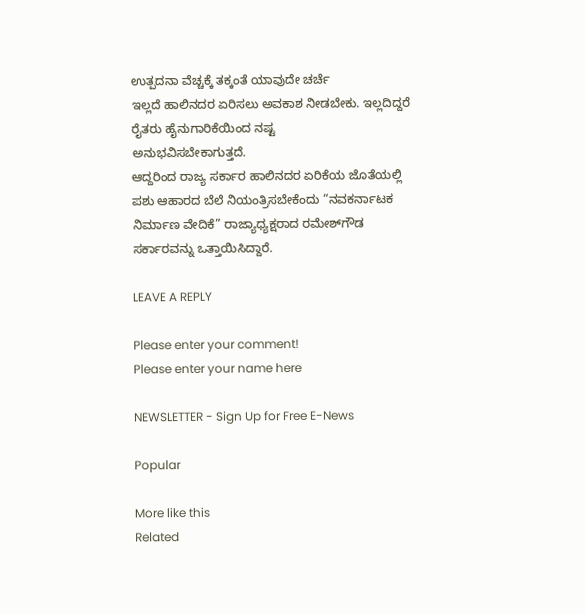ಉತ್ಪದನಾ ವೆಚ್ಚಕ್ಕೆ ತಕ್ಕಂತೆ ಯಾವುದೇ ಚರ್ಚೆ
ಇಲ್ಲದೆ ಹಾಲಿನದರ ಏರಿಸಲು ಅವಕಾಶ ನೀಡಬೇಕು. ಇಲ್ಲದಿದ್ದರೆ
ರೈತರು ಹೈನುಗಾರಿಕೆಯಿಂದ ನಷ್ಟ
ಅನುಭವಿಸಬೇಕಾಗುತ್ತದೆ.
ಆದ್ದರಿಂದ ರಾಜ್ಯ ಸರ್ಕಾರ ಹಾಲಿನದರ ಏರಿಕೆಯ ಜೊತೆಯಲ್ಲಿ
ಪಶು ಆಹಾರದ ಬೆಲೆ ನಿಯಂತ್ರಿಸಬೇಕೆಂದು “ನವಕರ್ನಾಟಕ
ನಿರ್ಮಾಣ ವೇದಿಕೆ” ರಾಜ್ಯಾಧ್ಯಕ್ಷರಾದ ರಮೇಶ್‌ಗೌಡ
ಸರ್ಕಾರವನ್ನು ಒತ್ತಾಯಿಸಿದ್ದಾರೆ.

LEAVE A REPLY

Please enter your comment!
Please enter your name here

NEWSLETTER - Sign Up for Free E-News

Popular

More like this
Related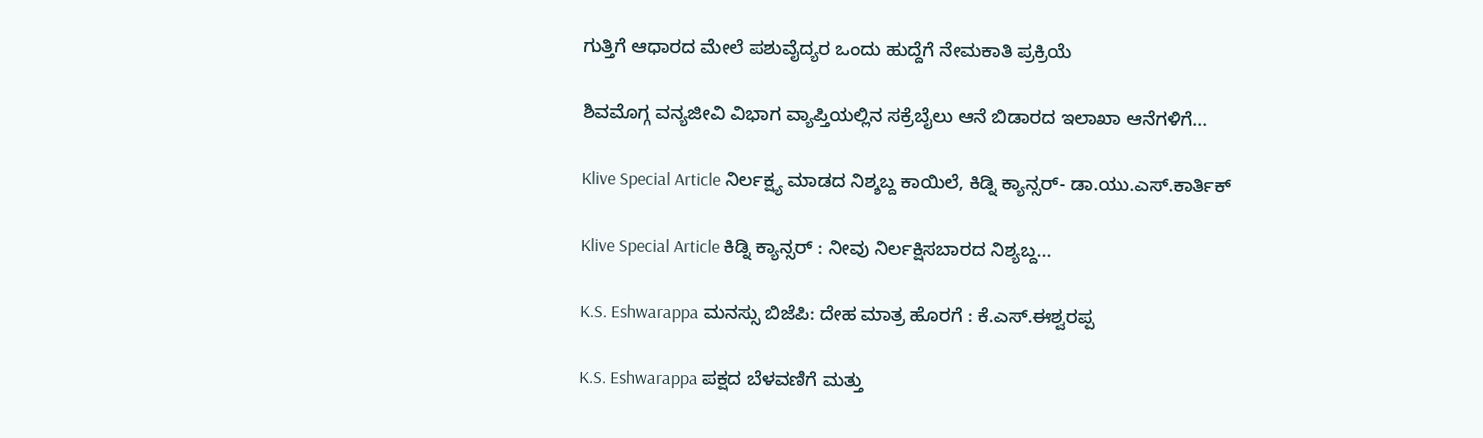ಗುತ್ತಿಗೆ ಆಧಾರದ ಮೇಲೆ ಪಶುವೈದ್ಯರ ಒಂದು ಹುದ್ದೆಗೆ ನೇಮಕಾತಿ ಪ್ರಕ್ರಿಯೆ

ಶಿವಮೊಗ್ಗ ವನ್ಯಜೀವಿ ವಿಭಾಗ ವ್ಯಾಪ್ತಿಯಲ್ಲಿನ ಸಕ್ರೆಬೈಲು ಆನೆ ಬಿಡಾರದ ಇಲಾಖಾ ಆನೆಗಳಿಗೆ...

Klive Special Article ನಿರ್ಲಕ್ಷ್ಯ ಮಾಡದ ನಿಶ್ಶಬ್ದ ಕಾಯಿಲೆ, ಕಿಡ್ನಿ ಕ್ಯಾನ್ಸರ್- ಡಾ.ಯು‌.ಎಸ್.ಕಾರ್ತಿಕ್

Klive Special Article ಕಿಡ್ನಿ ಕ್ಯಾನ್ಸರ್ : ನೀವು ನಿರ್ಲಕ್ಷಿಸಬಾರದ ನಿಶ್ಯಬ್ದ...

K.S. Eshwarappa ಮನಸ್ಸು ಬಿಜೆಪಿ: ದೇಹ ಮಾತ್ರ ಹೊರಗೆ : ಕೆ.ಎಸ್.ಈಶ್ವರಪ್ಪ

K.S. Eshwarappa ಪಕ್ಷದ ಬೆಳವಣಿಗೆ ಮತ್ತು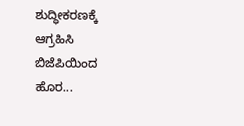ಶುದ್ಧೀಕರಣಕ್ಕೆ ಆಗ್ರಹಿಸಿ ಬಿಜೆಪಿಯಿಂದ ಹೊರ...